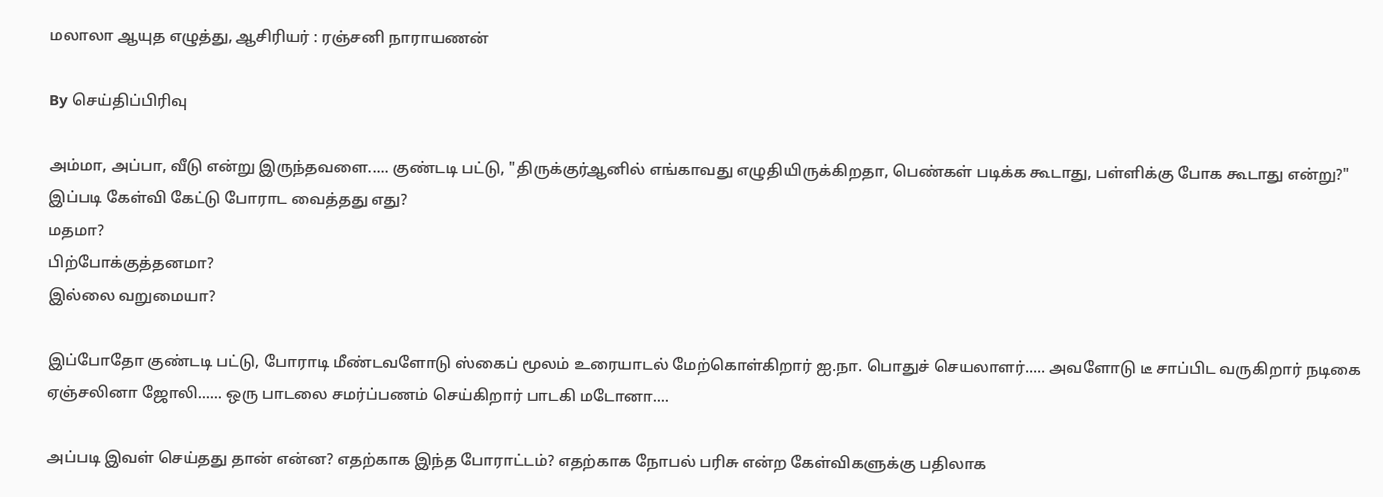மலாலா ஆயுத எழுத்து, ஆசிரியர் : ரஞ்சனி நாராயணன்

By செய்திப்பிரிவு

அம்மா, அப்பா, வீடு என்று இருந்தவளை..... குண்டடி பட்டு, "திருக்குர்ஆனில் எங்காவது எழுதியிருக்கிறதா, பெண்கள் படிக்க கூடாது, பள்ளிக்கு போக கூடாது என்று?" இப்படி கேள்வி கேட்டு போராட வைத்தது எது?
மதமா?
பிற்போக்குத்தனமா?
இல்லை வறுமையா?

இப்போதோ குண்டடி பட்டு, போராடி மீண்டவளோடு ஸ்கைப் மூலம் உரையாடல் மேற்கொள்கிறார் ஐ.நா. பொதுச் செயலாளர்..... அவளோடு டீ சாப்பிட வருகிறார் நடிகை ஏஞ்சலினா ஜோலி...... ஒரு பாடலை சமர்ப்பணம் செய்கிறார் பாடகி மடோனா....

அப்படி இவள் செய்தது தான் என்ன? எதற்காக இந்த போராட்டம்? எதற்காக நோபல் பரிசு என்ற கேள்விகளுக்கு பதிலாக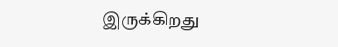இருக்கிறது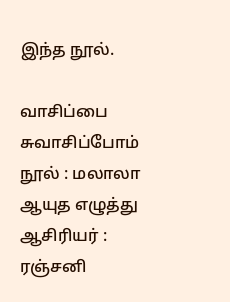இந்த நூல்.

வாசிப்பை சுவாசிப்போம்
நூல் : மலாலா ஆயுத எழுத்து
ஆசிரியர் : ரஞ்சனி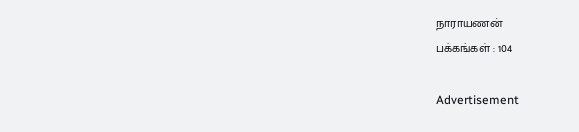நாராயணன்
பக்கங்கள் : 104

Advertisement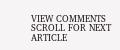VIEW COMMENTS
SCROLL FOR NEXT ARTICLE